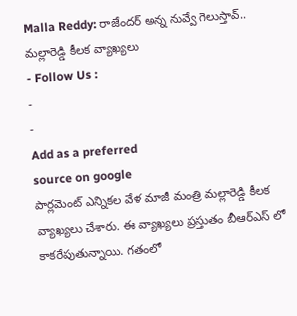Malla Reddy: రాజేందర్ అన్న నువ్వే గెలుస్తావ్.. మల్లారెడ్డి కీలక వ్యాఖ్యలు
- Follow Us :
-
-
Add as a preferred
source on google
పార్లమెంట్ ఎన్నికల వేళ మాజీ మంత్రి మల్లారెడ్డి కీలక వ్యాఖ్యలు చేశారు. ఈ వ్యాఖ్యలు ప్రస్తుతం బీఆర్ఎస్ లో కాకరేపుతున్నాయి. గతంలో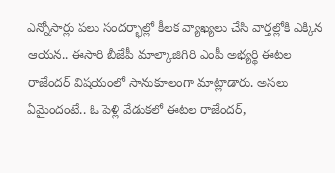ఎన్నోసార్లు పలు సందర్భాల్లో కీలక వ్యాఖ్యలు చేసి వార్తల్లోకి ఎక్కిన ఆయన.. ఈసారి బీజేపీ మాల్కాజిగిరి ఎంపీ అభ్యర్థి ఈటల రాజేందర్ విషయంలో సానుకూలంగా మాట్లాడారు. అసలు ఏమైందంటే.. ఓ పెళ్లి వేడుకలో ఈటల రాజేందర్,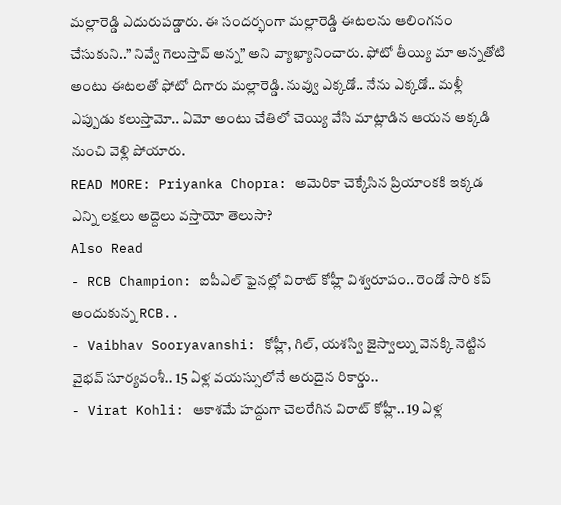మల్లారెడ్డి ఎదురుపడ్డారు. ఈ సందర్భంగా మల్లారెడ్డి ఈటలను ఆలింగనం చేసుకుని..” నివ్వే గెలుస్తావ్ అన్న” అని వ్యాఖ్యానించారు. ఫోటో తీయ్యి మా అన్నతోటి అంటు ఈటలతో ఫోటో దిగారు మల్లారెడ్డి. నువ్వు ఎక్కడో.. నేను ఎక్కడో.. మళ్లీ ఎప్పుడు కలుస్తామో.. ఏమో అంటు చేతిలో చెయ్యి వేసి మాట్లాడిన ఆయన అక్కడి నుంచి వెళ్లి పోయారు.
READ MORE: Priyanka Chopra: అమెరికా చెక్కేసిన ప్రియాంకకి ఇక్కడ ఎన్ని లక్షలు అద్దెలు వస్తాయో తెలుసా?
Also Read
- RCB Champion: ఐపీఎల్ ఫైనల్లో విరాట్ కోహ్లీ విశ్వరూపం.. రెండో సారి కప్ అందుకున్న RCB..
- Vaibhav Sooryavanshi: కోహ్లీ, గిల్, యశస్వి జైస్వాల్ను వెనక్కి నెట్టిన వైభవ్ సూర్యవంశీ.. 15 ఏళ్ల వయస్సులోనే అరుదైన రికార్డు..
- Virat Kohli: ఆకాశమే హద్దుగా చెలరేగిన విరాట్ కోహ్లీ.. 19 ఏళ్ల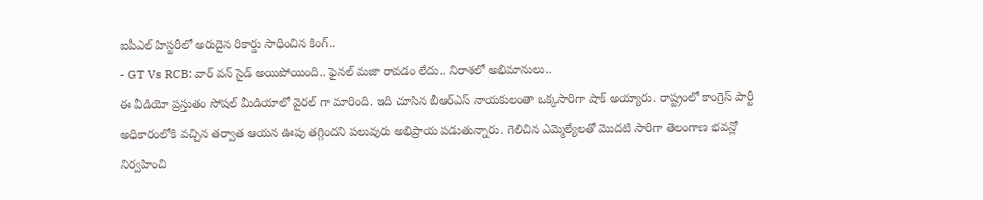ఐపీఎల్ హిస్టరీలో అరుదైన రికార్డు సాధించిన కింగ్..
- GT Vs RCB: వార్ వన్ సైడ్ అయిపోయింది.. ఫైనల్ మజా రావడం లేదు.. నిరాశలో అభిమానులు..
ఈ వీడియో ప్రస్తుతం సోషల్ మీడియాలో వైరల్ గా మారింది. ఇది చూసిన బీఆర్ఎస్ నాయకులంతా ఒక్కసారిగా షాక్ అయ్యారు. రాష్ట్రంలో కాంగ్రెస్ పార్టీ అధికారంలోకి వచ్చిన తర్వాత ఆయన ఊపు తగ్గిందని పలువురు అభిప్రాయ పడుతున్నారు. గెలిచిన ఎమ్మెల్యేలతో మొదటి సారిగా తెలంగాణ భవన్లో నిర్వహించి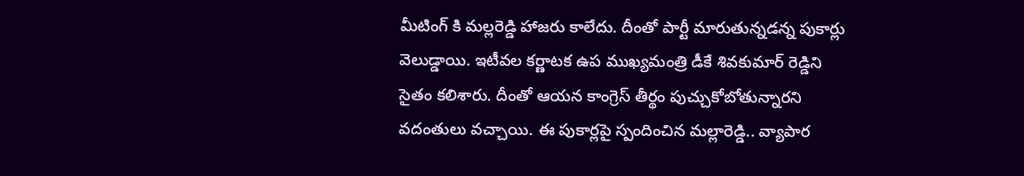మీటింగ్ కి మల్లరెడ్డి హాజరు కాలేదు. దీంతో పార్టీ మారుతున్నడన్న పుకార్లు వెలుడ్డాయి. ఇటీవల కర్ణాటక ఉప ముఖ్యమంత్రి డీకే శివకుమార్ రెడ్డిని సైతం కలిశారు. దీంతో ఆయన కాంగ్రెస్ తీర్థం పుచ్చుకోబోతున్నారని వదంతులు వచ్చాయి. ఈ పుకార్లపై స్పందించిన మల్లారెడ్డి.. వ్యాపార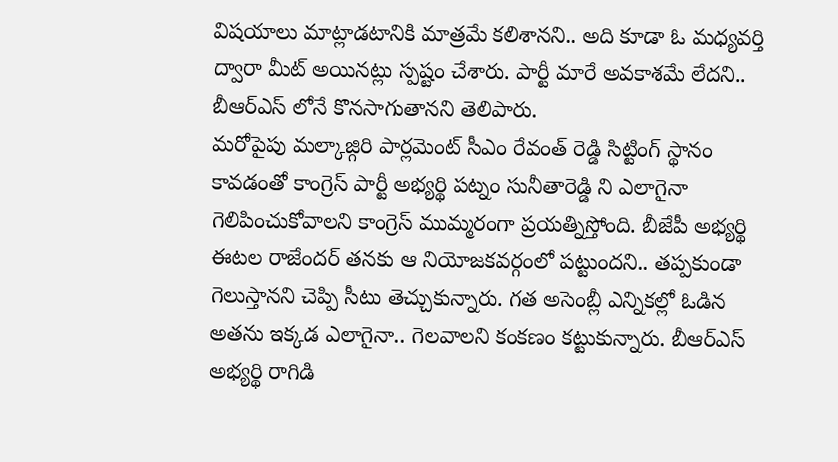విషయాలు మాట్లాడటానికి మాత్రమే కలిశానని.. అది కూడా ఓ మధ్యవర్తి ద్వారా మీట్ అయినట్లు స్పష్టం చేశారు. పార్టీ మారే అవకాశమే లేదని.. బీఆర్ఎస్ లోనే కొనసాగుతానని తెలిపారు.
మరోపైపు మల్కాజ్గిరి పార్లమెంట్ సీఎం రేవంత్ రెడ్డి సిట్టింగ్ స్థానం కావడంతో కాంగ్రెస్ పార్టీ అభ్యర్థి పట్నం సునీతారెడ్డి ని ఎలాగైనా గెలిపించుకోవాలని కాంగ్రెస్ ముమ్మరంగా ప్రయత్నిస్తోంది. బీజేపీ అభ్యర్థి ఈటల రాజేందర్ తనకు ఆ నియోజకవర్గంలో పట్టుందని.. తప్పకుండా గెలుస్తానని చెప్పి సీటు తెచ్చుకున్నారు. గత అసెంబ్లీ ఎన్నికల్లో ఓడిన అతను ఇక్కడ ఎలాగైనా.. గెలవాలని కంకణం కట్టుకున్నారు. బీఆర్ఎస్ అభ్యర్థి రాగిడి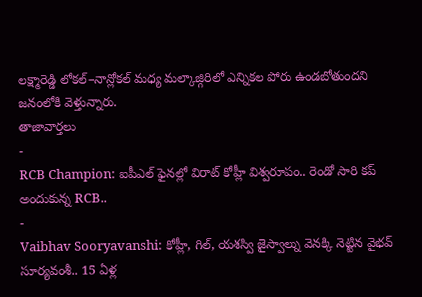లక్ష్మారెడ్డి లోకల్–నాన్లోకల్ మధ్య మల్కాజ్గిరిలో ఎన్నికల పోరు ఉండబోతుందని జనంలోకి వెళ్తున్నారు.
తాజావార్తలు
-
RCB Champion: ఐపీఎల్ ఫైనల్లో విరాట్ కోహ్లీ విశ్వరూపం.. రెండో సారి కప్ అందుకున్న RCB..
-
Vaibhav Sooryavanshi: కోహ్లీ, గిల్, యశస్వి జైస్వాల్ను వెనక్కి నెట్టిన వైభవ్ సూర్యవంశీ.. 15 ఏళ్ల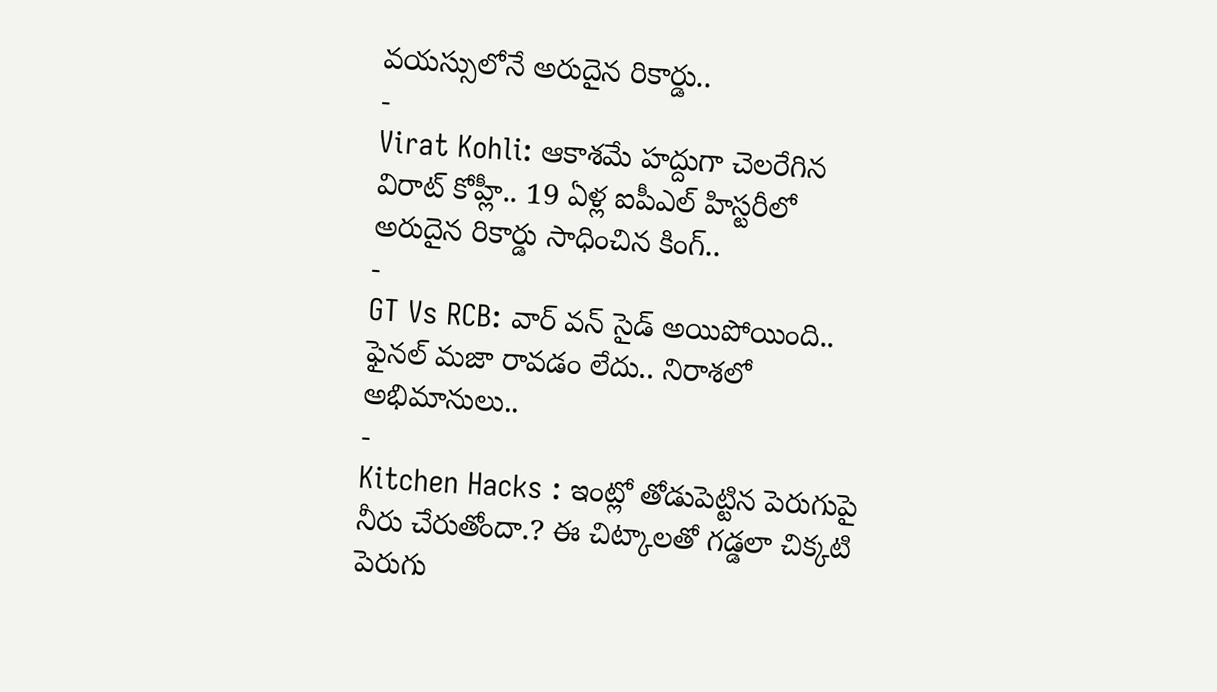వయస్సులోనే అరుదైన రికార్డు..
-
Virat Kohli: ఆకాశమే హద్దుగా చెలరేగిన విరాట్ కోహ్లీ.. 19 ఏళ్ల ఐపీఎల్ హిస్టరీలో అరుదైన రికార్డు సాధించిన కింగ్..
-
GT Vs RCB: వార్ వన్ సైడ్ అయిపోయింది.. ఫైనల్ మజా రావడం లేదు.. నిరాశలో అభిమానులు..
-
Kitchen Hacks : ఇంట్లో తోడుపెట్టిన పెరుగుపై నీరు చేరుతోందా.? ఈ చిట్కాలతో గడ్డలా చిక్కటి పెరుగు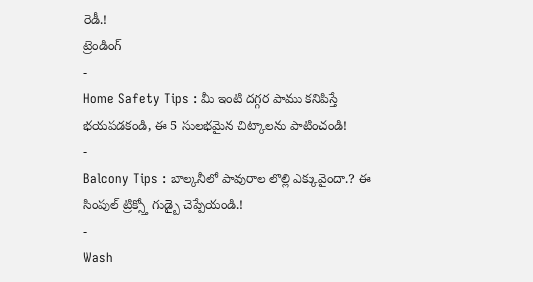రెడీ.!
ట్రెండింగ్
-
Home Safety Tips : మీ ఇంటి దగ్గర పాము కనిపిస్తే భయపడకండి, ఈ 5 సులభమైన చిట్కాలను పాటించండి!
-
Balcony Tips : బాల్కనీలో పావురాల లొల్లి ఎక్కువైందా.? ఈ సింపుల్ ట్రిక్స్తో గుడ్బై చెప్పేయండి.!
-
Wash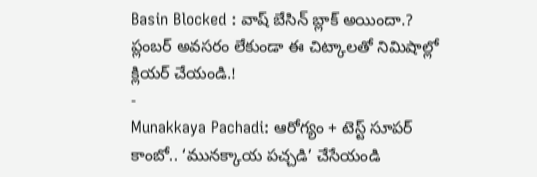Basin Blocked : వాష్ బేసిన్ బ్లాక్ అయిందా.? ప్లంబర్ అవసరం లేకుండా ఈ చిట్కాలతో నిమిషాల్లో క్లియర్ చేయండి.!
-
Munakkaya Pachadi: ఆరోగ్యం + టెస్ట్ సూపర్ కాంబో.. ‘మునక్కాయ పచ్చడి’ చేసేయండి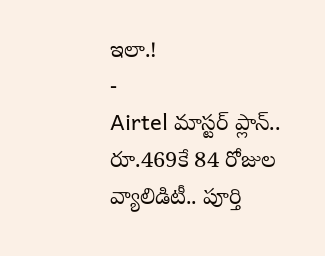ఇలా.!
-
Airtel మాస్టర్ ప్లాన్.. రూ.469కే 84 రోజుల వ్యాలిడిటీ.. పూర్తి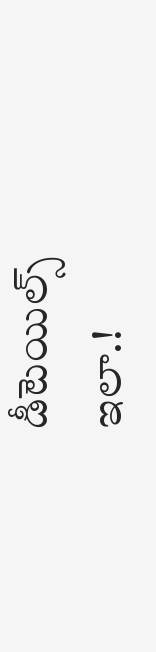డీటెయిల్స్ ఇలా.!